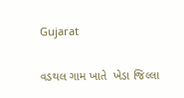Gujarat

વડથલ ગામ ખાતે  ખેડા જિલ્લા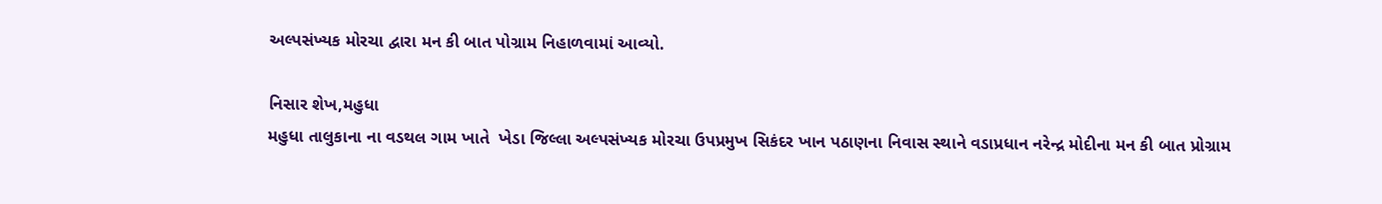અલ્પસંખ્યક મોરચા દ્વારા મન કી બાત પોગ્રામ નિહાળવામાં આવ્યો.

નિસાર શેખ,મહુધા
મહુધા તાલુકાના ના વડથલ ગામ ખાતે  ખેડા જિલ્લા અલ્પસંખ્યક મોરચા ઉપપ્રમુખ સિકંદર ખાન પઠાણના નિવાસ સ્થાને વડાપ્રધાન નરેન્દ્ર મોદીના મન કી બાત પ્રોગ્રામ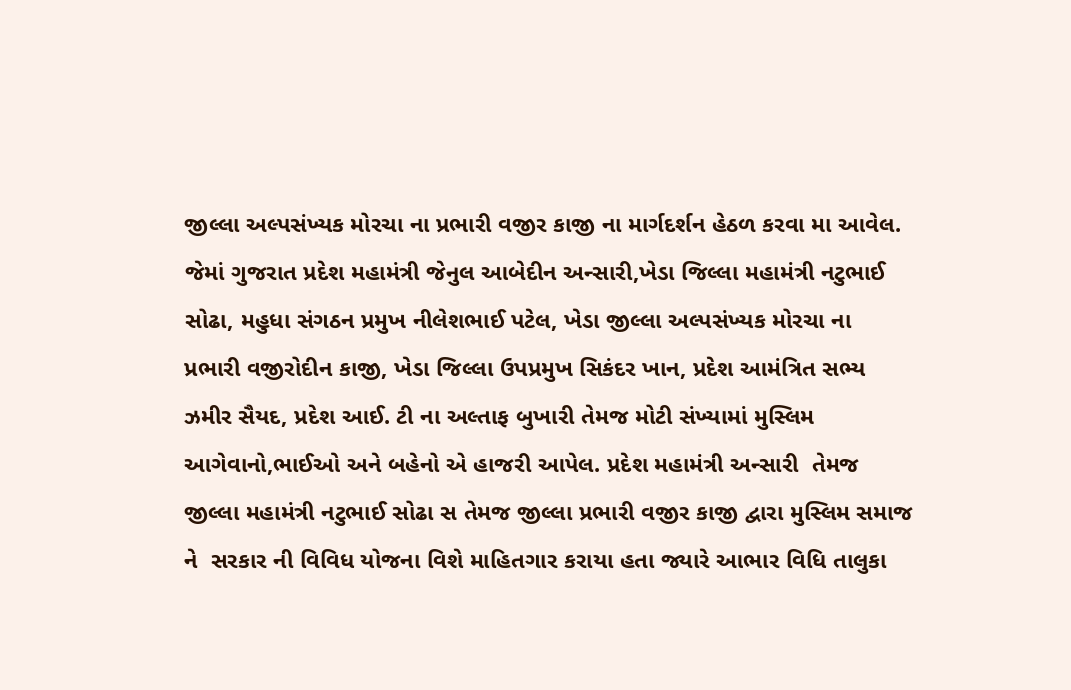જીલ્લા અલ્પસંખ્યક મોરચા ના પ્રભારી વજીર કાજી ના માર્ગદર્શન હેઠળ કરવા મા આવેલ. જેમાં ગુજરાત પ્રદેશ મહામંત્રી જેનુલ આબેદીન અન્સારી,ખેડા જિલ્લા મહામંત્રી નટુભાઈ સોઢા, મહુધા સંગઠન પ્રમુખ નીલેશભાઈ પટેલ, ખેડા જીલ્લા અલ્પસંખ્યક મોરચા ના પ્રભારી વજીરોદીન કાજી, ખેડા જિલ્લા ઉપપ્રમુખ સિકંદર ખાન, પ્રદેશ આમંત્રિત સભ્ય ઝમીર સૈયદ, પ્રદેશ આઈ. ટી ના અલ્તાફ બુખારી તેમજ મોટી સંખ્યામાં મુસ્લિમ આગેવાનો,ભાઈઓ અને બહેનો એ હાજરી આપેલ. પ્રદેશ મહામંત્રી અન્સારી  તેમજ જીલ્લા મહામંત્રી નટુભાઈ સોઢા સ તેમજ જીલ્લા પ્રભારી વજીર કાજી દ્વારા મુસ્લિમ સમાજ ને  સરકાર ની વિવિધ યોજના વિશે માહિતગાર કરાયા હતા જ્યારે આભાર વિધિ તાલુકા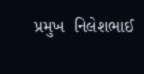પ્રમુખ  નિલેશભાઈ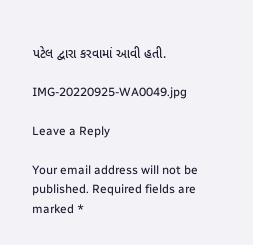પટેલ દ્વારા કરવામાં આવી હતી.

IMG-20220925-WA0049.jpg

Leave a Reply

Your email address will not be published. Required fields are marked *